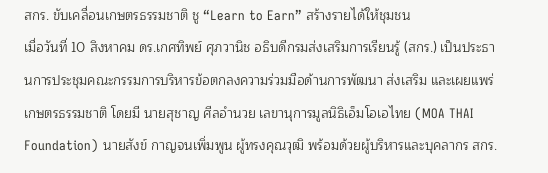สกร. ขับเคลื่อนเกษตรธรรมชาติ ชู “Learn to Earn” สร้างรายได้ให้ชุมชน
เมื่อวันที่ 10 สิงหาคม ดร.เกศทิพย์ ศุภวานิช อธิบดีกรมส่งเสริมการเรียนรู้ (สกร.) เป็นประธานการประชุมคณะกรรมการบริหารข้อตกลงความร่วมมือด้านการพัฒนา ส่งเสริม และเผยแพร่เกษตรธรรมชาติ โดยมี นายสุชาญ ศีลอำนวย เลขานุการมูลนิธิเอ็มโอเอไทย (MOA THAI Foundation) นายสังข์ กาญจนเพิ่มพูน ผู้ทรงคุณวุฒิ พร้อมด้วยผู้บริหารและบุคลากร สกร.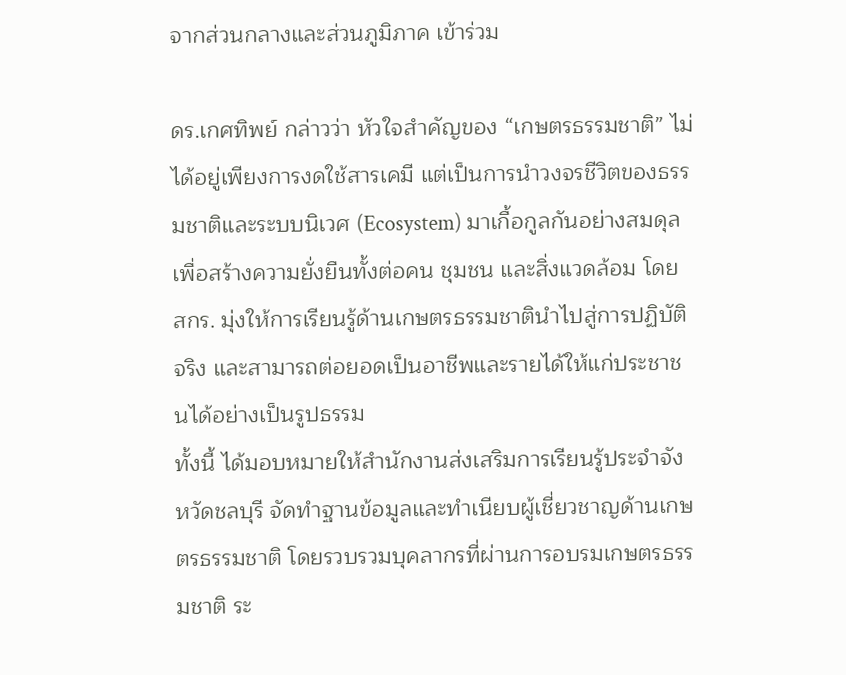จากส่วนกลางและส่วนภูมิภาค เข้าร่วม

ดร.เกศทิพย์ กล่าวว่า หัวใจสำคัญของ “เกษตรธรรมชาติ” ไม่ได้อยู่เพียงการงดใช้สารเคมี แต่เป็นการนำวงจรชีวิตของธรรมชาติและระบบนิเวศ (Ecosystem) มาเกื้อกูลกันอย่างสมดุล เพื่อสร้างความยั่งยืนทั้งต่อคน ชุมชน และสิ่งแวดล้อม โดย สกร. มุ่งให้การเรียนรู้ด้านเกษตรธรรมชาตินำไปสู่การปฏิบัติจริง และสามารถต่อยอดเป็นอาชีพและรายได้ให้แก่ประชาชนได้อย่างเป็นรูปธรรม
ทั้งนี้ ได้มอบหมายให้สำนักงานส่งเสริมการเรียนรู้ประจำจังหวัดชลบุรี จัดทำฐานข้อมูลและทำเนียบผู้เชี่ยวชาญด้านเกษตรธรรมชาติ โดยรวบรวมบุคลากรที่ผ่านการอบรมเกษตรธรรมชาติ ระ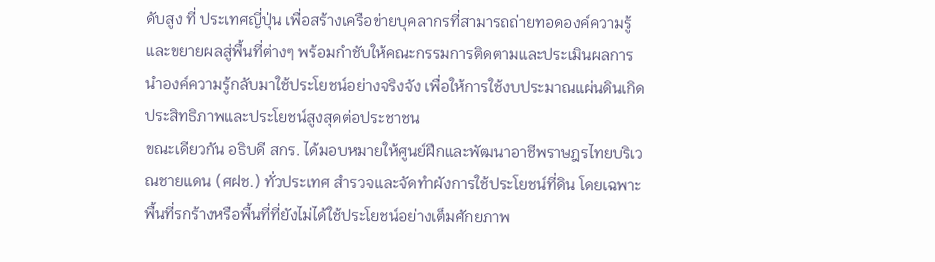ดับสูง ที่ ประเทศญี่ปุ่น เพื่อสร้างเครือข่ายบุคลากรที่สามารถถ่ายทอดองค์ความรู้และขยายผลสู่พื้นที่ต่างๆ พร้อมกำชับให้คณะกรรมการติดตามและประเมินผลการนำองค์ความรู้กลับมาใช้ประโยชน์อย่างจริงจัง เพื่อให้การใช้งบประมาณแผ่นดินเกิดประสิทธิภาพและประโยชน์สูงสุดต่อประชาชน
ขณะเดียวกัน อธิบดี สกร. ได้มอบหมายให้ศูนย์ฝึกและพัฒนาอาชีพราษฎรไทยบริเวณชายแดน (ศฝช.) ทั่วประเทศ สำรวจและจัดทำผังการใช้ประโยชน์ที่ดิน โดยเฉพาะพื้นที่รกร้างหรือพื้นที่ที่ยังไม่ได้ใช้ประโยชน์อย่างเต็มศักยภาพ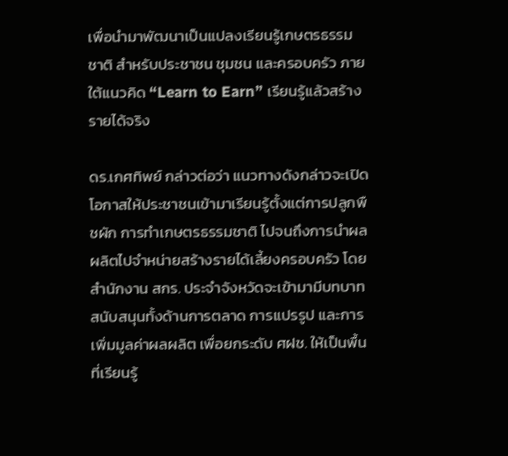เพื่อนำมาพัฒนาเป็นแปลงเรียนรู้เกษตรธรรมชาติ สำหรับประชาชน ชุมชน และครอบครัว ภายใต้แนวคิด “Learn to Earn” เรียนรู้แล้วสร้างรายได้จริง

ดร.เกศทิพย์ กล่าวต่อว่า แนวทางดังกล่าวจะเปิดโอกาสให้ประชาชนเข้ามาเรียนรู้ตั้งแต่การปลูกพืชผัก การทำเกษตรธรรมชาติ ไปจนถึงการนำผลผลิตไปจำหน่ายสร้างรายได้เลี้ยงครอบครัว โดยสำนักงาน สกร. ประจำจังหวัดจะเข้ามามีบทบาทสนับสนุนทั้งด้านการตลาด การแปรรูป และการเพิ่มมูลค่าผลผลิต เพื่อยกระดับ ศฝช. ให้เป็นพื้นที่เรียนรู้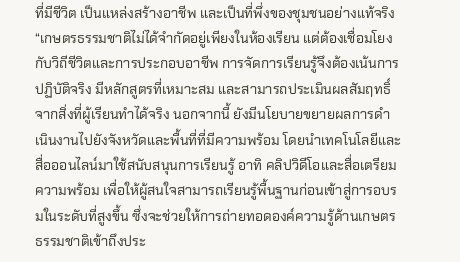ที่มีชีวิต เป็นแหล่งสร้างอาชีพ และเป็นที่พึ่งของชุมชนอย่างแท้จริง
“เกษตรธรรมชาติไม่ได้จำกัดอยู่เพียงในห้องเรียน แต่ต้องเชื่อมโยงกับวิถีชีวิตและการประกอบอาชีพ การจัดการเรียนรู้จึงต้องเน้นการปฏิบัติจริง มีหลักสูตรที่เหมาะสม และสามารถประเมินผลสัมฤทธิ์จากสิ่งที่ผู้เรียนทำได้จริง นอกจากนี้ ยังมีนโยบายขยายผลการดำเนินงานไปยังจังหวัดและพื้นที่ที่มีความพร้อม โดยนำเทคโนโลยีและสื่อออนไลน์มาใช้สนับสนุนการเรียนรู้ อาทิ คลิปวิดีโอและสื่อเตรียมความพร้อม เพื่อให้ผู้สนใจสามารถเรียนรู้พื้นฐานก่อนเข้าสู่การอบรมในระดับที่สูงขึ้น ซึ่งจะช่วยให้การถ่ายทอดองค์ความรู้ด้านเกษตรธรรมชาติเข้าถึงประ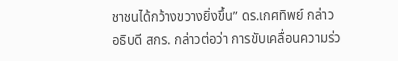ชาชนได้กว้างขวางยิ่งขึ้น” ดร.เกศทิพย์ กล่าว
อธิบดี สกร. กล่าวต่อว่า การขับเคลื่อนความร่ว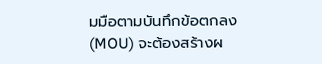มมือตามบันทึกข้อตกลง (MOU) จะต้องสร้างผ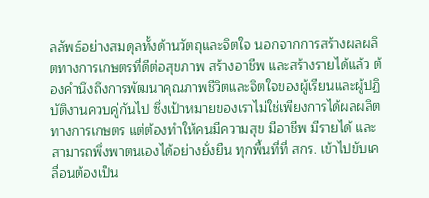ลลัพธ์อย่างสมดุลทั้งด้านวัตถุและจิตใจ นอกจากการสร้างผลผลิตทางการเกษตรที่ดีต่อสุขภาพ สร้างอาชีพ และสร้างรายได้แล้ว ต้องคำนึงถึงการพัฒนาคุณภาพชีวิตและจิตใจของผู้เรียนและผู้ปฏิบัติงานควบคู่กันไป ซึ่งเป้าหมายของเราไม่ใช่เพียงการได้ผลผลิตทางการเกษตร แต่ต้องทำให้คนมีความสุข มีอาชีพ มีรายได้ และสามารถพึ่งพาตนเองได้อย่างยั่งยืน ทุกพื้นที่ที่ สกร. เข้าไปขับเคลื่อนต้องเป็น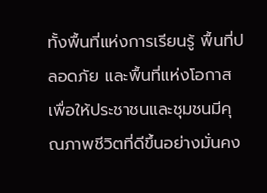ทั้งพื้นที่แห่งการเรียนรู้ พื้นที่ปลอดภัย และพื้นที่แห่งโอกาส เพื่อให้ประชาชนและชุมชนมีคุณภาพชีวิตที่ดีขึ้นอย่างมั่นคง